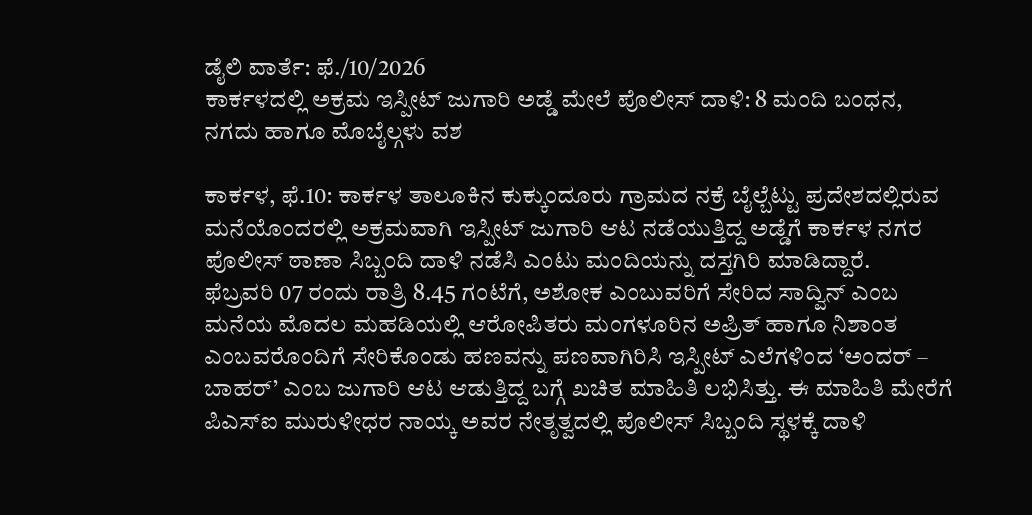ಡೈಲಿ ವಾರ್ತೆ: ಫೆ./10/2026
ಕಾರ್ಕಳದಲ್ಲಿ ಅಕ್ರಮ ಇಸ್ಪೀಟ್ ಜುಗಾರಿ ಅಡ್ಡೆ ಮೇಲೆ ಪೊಲೀಸ್ ದಾಳಿ: 8 ಮಂದಿ ಬಂಧನ, ನಗದು ಹಾಗೂ ಮೊಬೈಲ್ಗಳು ವಶ

ಕಾರ್ಕಳ, ಫೆ.10: ಕಾರ್ಕಳ ತಾಲೂಕಿನ ಕುಕ್ಕುಂದೂರು ಗ್ರಾಮದ ನಕ್ರೆ ಬೈಲ್ಬೆಟ್ಟು ಪ್ರದೇಶದಲ್ಲಿರುವ ಮನೆಯೊಂದರಲ್ಲಿ ಅಕ್ರಮವಾಗಿ ಇಸ್ಪೀಟ್ ಜುಗಾರಿ ಆಟ ನಡೆಯುತ್ತಿದ್ದ ಅಡ್ಡೆಗೆ ಕಾರ್ಕಳ ನಗರ ಪೊಲೀಸ್ ಠಾಣಾ ಸಿಬ್ಬಂದಿ ದಾಳಿ ನಡೆಸಿ ಎಂಟು ಮಂದಿಯನ್ನು ದಸ್ತಗಿರಿ ಮಾಡಿದ್ದಾರೆ.
ಫೆಬ್ರವರಿ 07 ರಂದು ರಾತ್ರಿ 8.45 ಗಂಟೆಗೆ, ಅಶೋಕ ಎಂಬುವರಿಗೆ ಸೇರಿದ ಸಾದ್ವಿನ್ ಎಂಬ ಮನೆಯ ಮೊದಲ ಮಹಡಿಯಲ್ಲಿ ಆರೋಪಿತರು ಮಂಗಳೂರಿನ ಅಪ್ರಿತ್ ಹಾಗೂ ನಿಶಾಂತ ಎಂಬವರೊಂದಿಗೆ ಸೇರಿಕೊಂಡು ಹಣವನ್ನು ಪಣವಾಗಿರಿಸಿ ಇಸ್ಪೀಟ್ ಎಲೆಗಳಿಂದ ‘ಅಂದರ್ – ಬಾಹರ್’ ಎಂಬ ಜುಗಾರಿ ಆಟ ಆಡುತ್ತಿದ್ದ ಬಗ್ಗೆ ಖಚಿತ ಮಾಹಿತಿ ಲಭಿಸಿತ್ತು. ಈ ಮಾಹಿತಿ ಮೇರೆಗೆ ಪಿಎಸ್ಐ ಮುರುಳೀಧರ ನಾಯ್ಕ ಅವರ ನೇತೃತ್ವದಲ್ಲಿ ಪೊಲೀಸ್ ಸಿಬ್ಬಂದಿ ಸ್ಥಳಕ್ಕೆ ದಾಳಿ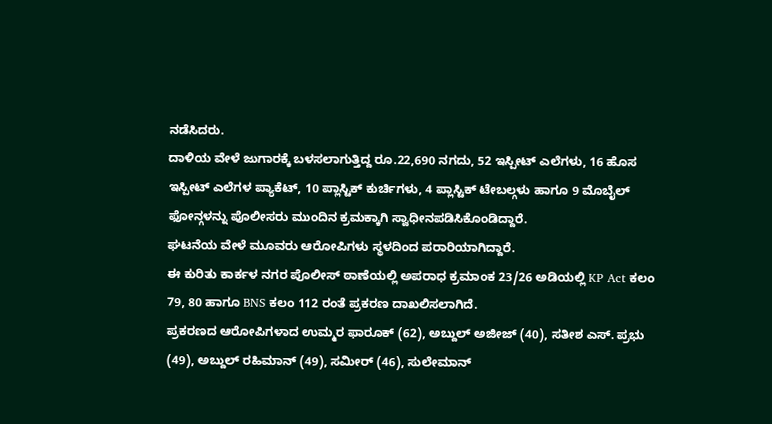ನಡೆಸಿದರು.
ದಾಳಿಯ ವೇಳೆ ಜುಗಾರಕ್ಕೆ ಬಳಸಲಾಗುತ್ತಿದ್ದ ರೂ.22,690 ನಗದು, 52 ಇಸ್ಪೀಟ್ ಎಲೆಗಳು, 16 ಹೊಸ ಇಸ್ಪೀಟ್ ಎಲೆಗಳ ಪ್ಯಾಕೆಟ್, 10 ಪ್ಲಾಸ್ಟಿಕ್ ಕುರ್ಚಿಗಳು, 4 ಪ್ಲಾಸ್ಟಿಕ್ ಟೇಬಲ್ಗಳು ಹಾಗೂ 9 ಮೊಬೈಲ್ ಫೋನ್ಗಳನ್ನು ಪೊಲೀಸರು ಮುಂದಿನ ಕ್ರಮಕ್ಕಾಗಿ ಸ್ವಾಧೀನಪಡಿಸಿಕೊಂಡಿದ್ದಾರೆ.
ಘಟನೆಯ ವೇಳೆ ಮೂವರು ಆರೋಪಿಗಳು ಸ್ಥಳದಿಂದ ಪರಾರಿಯಾಗಿದ್ದಾರೆ.
ಈ ಕುರಿತು ಕಾರ್ಕಳ ನಗರ ಪೊಲೀಸ್ ಠಾಣೆಯಲ್ಲಿ ಅಪರಾಧ ಕ್ರಮಾಂಕ 23/26 ಅಡಿಯಲ್ಲಿ KP Act ಕಲಂ 79, 80 ಹಾಗೂ BNS ಕಲಂ 112 ರಂತೆ ಪ್ರಕರಣ ದಾಖಲಿಸಲಾಗಿದೆ.
ಪ್ರಕರಣದ ಆರೋಪಿಗಳಾದ ಉಮ್ಮರ ಫಾರೂಕ್ (62), ಅಬ್ದುಲ್ ಅಜೀಜ್ (40), ಸತೀಶ ಎಸ್. ಪ್ರಭು (49), ಅಬ್ದುಲ್ ರಹಿಮಾನ್ (49), ಸಮೀರ್ (46), ಸುಲೇಮಾನ್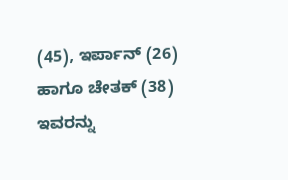(45), ಇರ್ಪಾನ್ (26) ಹಾಗೂ ಚೇತಕ್ (38) ಇವರನ್ನು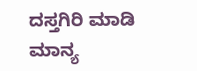ದಸ್ತಗಿರಿ ಮಾಡಿ ಮಾನ್ಯ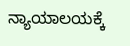ನ್ಯಾಯಾಲಯಕ್ಕೆ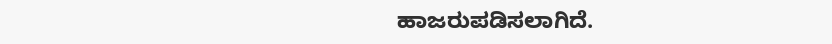ಹಾಜರುಪಡಿಸಲಾಗಿದೆ.